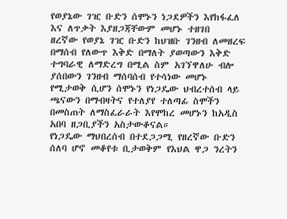የወያኔው ገዢ ቡድን ሰሞኑን ነጋደዎችን እየከፋፈለ እና ለጥቃት እያዘጋጃቸውም መሆኑ ተዘገበ
ዘረኛው የወያኔ ገዢ ቡድን ከህዝቡ ገንዘብ ለመዘረፍ በማሰብ የለውጥ እቅድ በማለት ያወጣውን እቅድ ተግባራዊ ለማድረግ በሚል ስም አገኘዋለሁ ብሎ ያሰበውን ገንዘብ ማሰባሰብ የተሳነው መሆኑ የሚታወቅ ሲሆን ሰሞኑን የነጋዴው ህብረተሰብ ላይ ጫናውን በማብዛትና የተለያየ ተለጣፊ ስሞችን በመስጠት ለማስፈራራት እየሞከረ መሆኑን ከአዲስ አበባ ዘጋቢያችን አስታውቆናል።
የነጋዴው ማህበረሰብ በተደጋጋሚ የዘረኛው ቡድን ሰለባ ሆኖ መቆየቱ ቢታወቅም የእህል ዋጋ ንረትን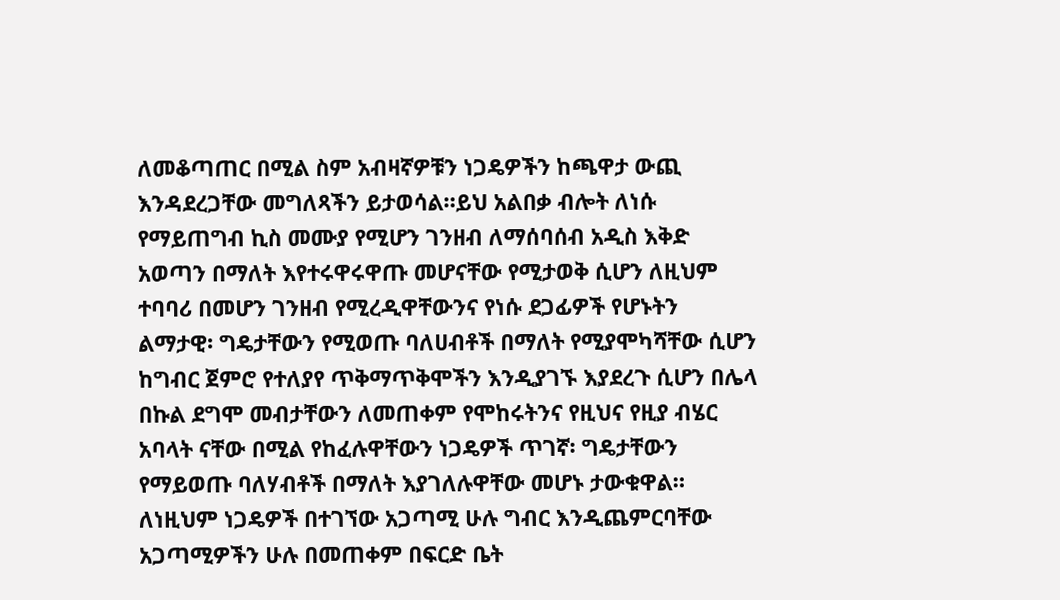ለመቆጣጠር በሚል ስም አብዛኛዎቹን ነጋዴዎችን ከጫዋታ ውጪ እንዳደረጋቸው መግለጻችን ይታወሳል።ይህ አልበቃ ብሎት ለነሱ የማይጠግብ ኪስ መሙያ የሚሆን ገንዘብ ለማሰባሰብ አዲስ እቅድ አወጣን በማለት እየተሩዋሩዋጡ መሆናቸው የሚታወቅ ሲሆን ለዚህም ተባባሪ በመሆን ገንዘብ የሚረዲዋቸውንና የነሱ ደጋፊዎች የሆኑትን ልማታዊ፡ ግዴታቸውን የሚወጡ ባለሀብቶች በማለት የሚያሞካሻቸው ሲሆን ከግብር ጀምሮ የተለያየ ጥቅማጥቅሞችን እንዲያገኙ እያደረጉ ሲሆን በሌላ በኩል ደግሞ መብታቸውን ለመጠቀም የሞከሩትንና የዚህና የዚያ ብሄር አባላት ናቸው በሚል የከፈሉዋቸውን ነጋዴዎች ጥገኛ፡ ግዴታቸውን የማይወጡ ባለሃብቶች በማለት እያገለሉዋቸው መሆኑ ታውቁዋል። ለነዚህም ነጋዴዎች በተገኘው አጋጣሚ ሁሉ ግብር እንዲጨምርባቸው አጋጣሚዎችን ሁሉ በመጠቀም በፍርድ ቤት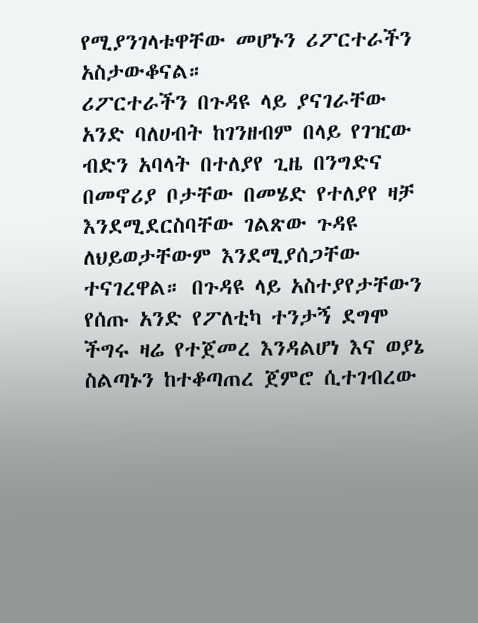የሚያንገላቱዋቸው መሆኑን ሪፖርተራችን አስታውቆናል።
ሪፖርተራችን በጉዳዩ ላይ ያናገራቸው አንድ ባለሀብት ከገንዘብም በላይ የገዢው ብድን አባላት በተለያየ ጊዜ በንግድና በመኖሪያ ቦታቸው በመሄድ የተለያየ ዛቻ እንደሚደርስባቸው ገልጽው ጉዳዩ ለህይወታቸውም እንደሚያሰጋቸው ተናገረዋል። በጉዳዩ ላይ አስተያየታቸውን የሰጡ አንድ የፖለቲካ ተንታኝ ደግሞ ችግሩ ዛሬ የተጀመረ እንዳልሆነ እና ወያኔ ስልጣኑን ከተቆጣጠረ ጀምሮ ሲተገብረው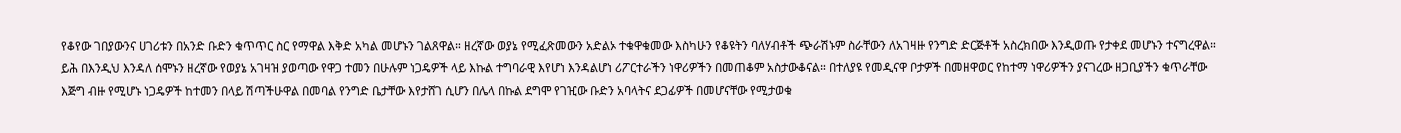የቆየው ገበያውንና ሀገሪቱን በአንድ ቡድን ቁጥጥር ስር የማዋል እቅድ አካል መሆኑን ገልጸዋል። ዘረኛው ወያኔ የሚፈጽመውን አድልኦ ተቁዋቁመው እስካሁን የቆዩትን ባለሃብቶች ጭራሽኑም ስራቸውን ለአገዛዙ የንግድ ድርጅቶች አስረክበው እንዲወጡ የታቀደ መሆኑን ተናግረዋል።
ይሕ በእንዲህ እንዳለ ሰሞኑን ዘረኛው የወያኔ አገዛዝ ያወጣው የዋጋ ተመን በሁሉም ነጋዴዎች ላይ እኩል ተግባራዊ እየሆነ እንዳልሆነ ሪፖርተራችን ነዋሪዎችን በመጠቆም አስታውቆናል። በተለያዩ የመዲናዋ ቦታዎች በመዘዋወር የከተማ ነዋሪዎችን ያናገረው ዘጋቢያችን ቁጥራቸው እጅግ ብዙ የሚሆኑ ነጋዴዎች ከተመን በላይ ሽጣችሁዋል በመባል የንግድ ቤታቸው እየታሸገ ሲሆን በሌላ በኩል ደግሞ የገዢው ቡድን አባላትና ደጋፊዎች በመሆናቸው የሚታወቁ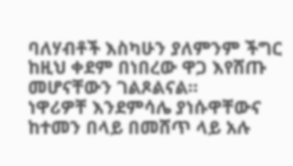ባለሃብቶች እስካሁን ያለምንም ችግር ከዚህ ቀደም በነበረው ዋጋ እየሸጡ መሆናቸውን ገልጾልናል።
ነዋሪዎቸ እንደምሳሌ ያነሱዋቸውና ከተመን በላይ በመሸጥ ላይ አሉ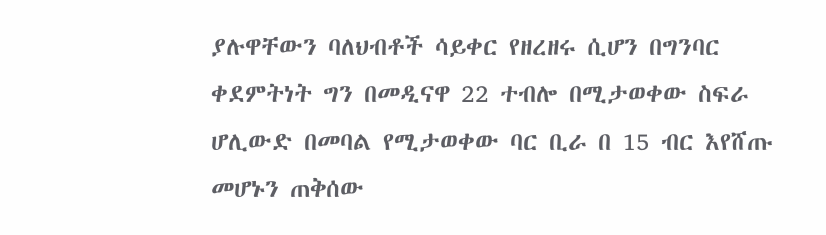ያሉዋቸውን ባለህብቶች ሳይቀር የዘረዘሩ ሲሆን በግንባር ቀደምትነት ግን በመዲናዋ 22 ተብሎ በሚታወቀው ስፍራ ሆሊውድ በመባል የሚታወቀው ባር ቢራ በ 15 ብር እየሸጡ መሆኑን ጠቅሰው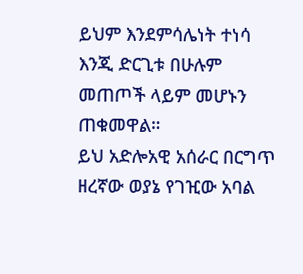ይህም እንደምሳሌነት ተነሳ እንጂ ድርጊቱ በሁሉም መጠጦች ላይም መሆኑን ጠቁመዋል።
ይህ አድሎአዊ አሰራር በርግጥ ዘረኛው ወያኔ የገዢው አባል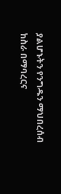ያልሆኑትን የንግዱን ማህበረሰብ ከስራ በማባረርና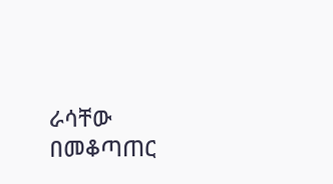ራሳቸው በመቆጣጠር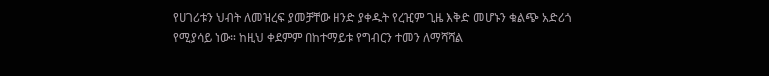የሀገሪቱን ህብት ለመዝረፍ ያመቻቸው ዘንድ ያቀዱት የረዢም ጊዜ እቅድ መሆኑን ቁልጭ አድሪጎ የሚያሳይ ነው። ከዚህ ቀደምም በከተማይቱ የግብርን ተመን ለማሻሻል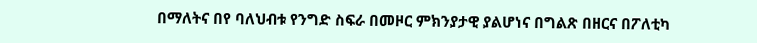በማለትና በየ ባለህብቱ የንግድ ስፍራ በመዞር ምክንያታዊ ያልሆነና በግልጽ በዘርና በፖለቲካ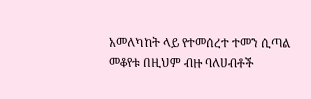አመለካከት ላይ የተመሰረተ ተመን ሲጣል መቆየቱ በዚህም ብዙ ባለሀብቶች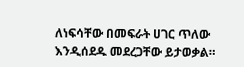ለነፍሳቸው በመፍራት ሀገር ጥለው እንዲሰደዱ መደረጋቸው ይታወቃል።